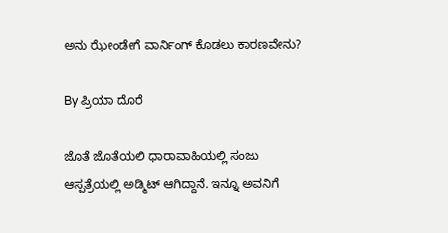ಅನು ಝೇಂಡೇಗೆ ವಾರ್ನಿಂಗ್ ಕೊಡಲು ಕಾರಣವೇನು?

By ಪ್ರಿಯಾ ದೊರೆ

ಜೊತೆ ಜೊತೆಯಲಿ ಧಾರಾವಾಹಿಯಲ್ಲಿ ಸಂಜು ಆಸ್ಪತ್ರೆಯಲ್ಲಿ ಅಡ್ಮಿಟ್ ಆಗಿದ್ದಾನೆ. ಇನ್ನೂ ಅವನಿಗೆ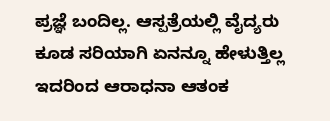ಪ್ರಜ್ಞೆ ಬಂದಿಲ್ಲ. ಆಸ್ಪತ್ರೆಯಲ್ಲಿ ವೈದ್ಯರು ಕೂಡ ಸರಿಯಾಗಿ ಏನನ್ನೂ ಹೇಳುತ್ತಿಲ್ಲ ಇದರಿಂದ ಆರಾಧನಾ ಆತಂಕ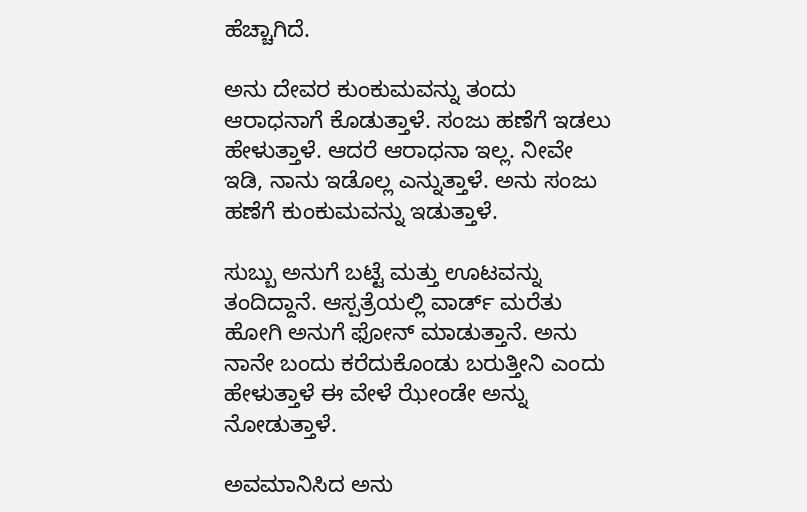ಹೆಚ್ಚಾಗಿದೆ.

ಅನು ದೇವರ ಕುಂಕುಮವನ್ನು ತಂದು ಆರಾಧನಾಗೆ ಕೊಡುತ್ತಾಳೆ. ಸಂಜು ಹಣೆಗೆ ಇಡಲು ಹೇಳುತ್ತಾಳೆ. ಆದರೆ ಆರಾಧನಾ ಇಲ್ಲ. ನೀವೇ ಇಡಿ, ನಾನು ಇಡೊಲ್ಲ ಎನ್ನುತ್ತಾಳೆ. ಅನು ಸಂಜು ಹಣೆಗೆ ಕುಂಕುಮವನ್ನು ಇಡುತ್ತಾಳೆ.

ಸುಬ್ಬು ಅನುಗೆ ಬಟ್ಟೆ ಮತ್ತು ಊಟವನ್ನು ತಂದಿದ್ದಾನೆ. ಆಸ್ಪತ್ರೆಯಲ್ಲಿ ವಾರ್ಡ್ ಮರೆತು ಹೋಗಿ ಅನುಗೆ ಫೋನ್ ಮಾಡುತ್ತಾನೆ. ಅನು ನಾನೇ ಬಂದು ಕರೆದುಕೊಂಡು ಬರುತ್ತೀನಿ ಎಂದು ಹೇಳುತ್ತಾಳೆ ಈ ವೇಳೆ ಝೇಂಡೇ ಅನ್ನು ನೋಡುತ್ತಾಳೆ.

ಅವಮಾನಿಸಿದ ಅನು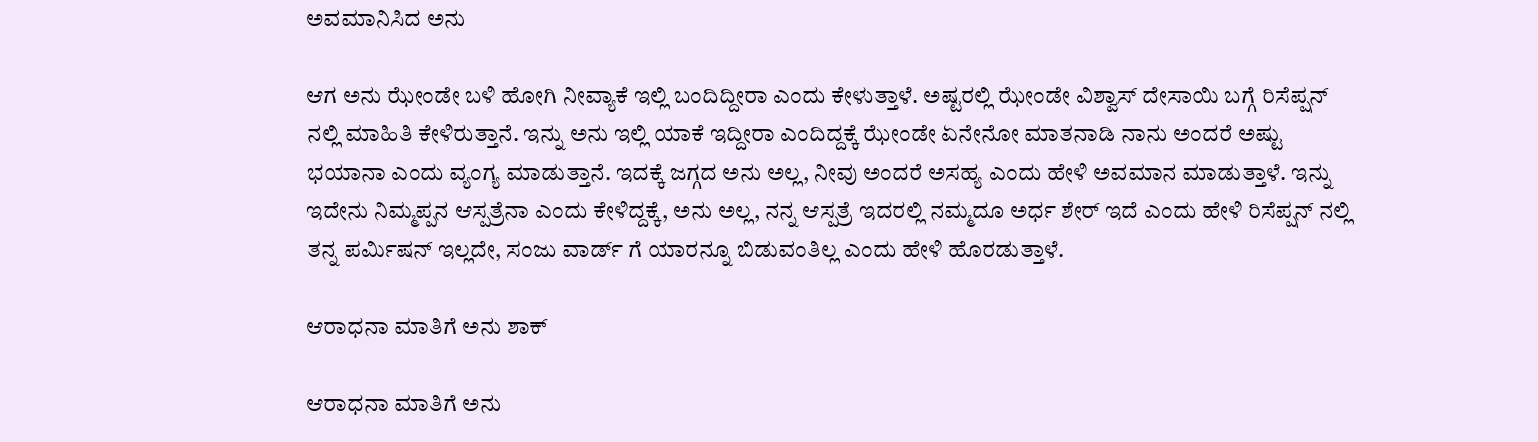ಅವಮಾನಿಸಿದ ಅನು

ಆಗ ಅನು ಝೇಂಡೇ ಬಳಿ ಹೋಗಿ ನೀವ್ಯಾಕೆ ಇಲ್ಲಿ ಬಂದಿದ್ದೀರಾ ಎಂದು ಕೇಳುತ್ತಾಳೆ. ಅಷ್ಟರಲ್ಲಿ ಝೇಂಡೇ ವಿಶ್ವಾಸ್ ದೇಸಾಯಿ ಬಗ್ಗೆ ರಿಸೆಪ್ಷನ್ ನಲ್ಲಿ ಮಾಹಿತಿ ಕೇಳಿರುತ್ತಾನೆ. ಇನ್ನು ಅನು ಇಲ್ಲಿ ಯಾಕೆ ಇದ್ದೀರಾ ಎಂದಿದ್ದಕ್ಕೆ ಝೇಂಡೇ ಏನೇನೋ ಮಾತನಾಡಿ ನಾನು ಅಂದರೆ ಅಷ್ಟು ಭಯಾನಾ ಎಂದು ವ್ಯಂಗ್ಯ ಮಾಡುತ್ತಾನೆ. ಇದಕ್ಕೆ ಜಗ್ಗದ ಅನು ಅಲ್ಲ, ನೀವು ಅಂದರೆ ಅಸಹ್ಯ ಎಂದು ಹೇಳಿ ಅವಮಾನ ಮಾಡುತ್ತಾಳೆ. ಇನ್ನು ಇದೇನು ನಿಮ್ಮಪ್ಪನ ಆಸ್ಪತ್ರೆನಾ ಎಂದು ಕೇಳಿದ್ದಕ್ಕೆ, ಅನು ಅಲ್ಲ, ನನ್ನ ಆಸ್ಪತ್ರೆ ಇದರಲ್ಲಿ ನಮ್ಮದೂ ಅರ್ಧ ಶೇರ್ ಇದೆ ಎಂದು ಹೇಳಿ ರಿಸೆಪ್ಷನ್ ನಲ್ಲಿ ತನ್ನ ಪರ್ಮಿಷನ್ ಇಲ್ಲದೇ, ಸಂಜು ವಾರ್ಡ್ ಗೆ ಯಾರನ್ನೂ ಬಿಡುವಂತಿಲ್ಲ ಎಂದು ಹೇಳಿ ಹೊರಡುತ್ತಾಳೆ.

ಆರಾಧನಾ ಮಾತಿಗೆ ಅನು ಶಾಕ್

ಆರಾಧನಾ ಮಾತಿಗೆ ಅನು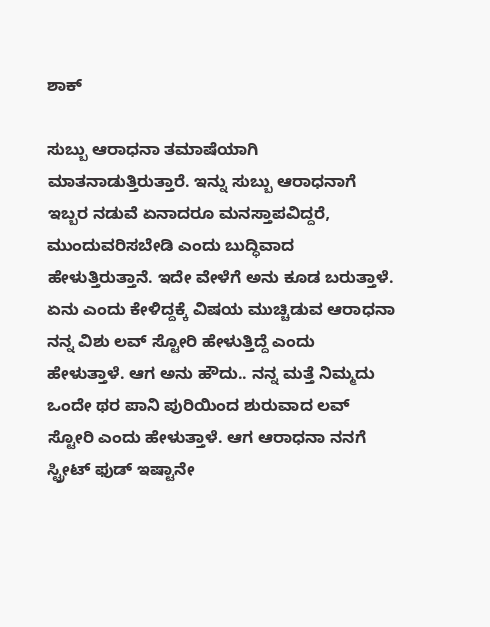ಶಾಕ್

ಸುಬ್ಬು ಆರಾಧನಾ ತಮಾಷೆಯಾಗಿ ಮಾತನಾಡುತ್ತಿರುತ್ತಾರೆ. ಇನ್ನು ಸುಬ್ಬು ಆರಾಧನಾಗೆ ಇಬ್ಬರ ನಡುವೆ ಏನಾದರೂ ಮನಸ್ತಾಪವಿದ್ದರೆ, ಮುಂದುವರಿಸಬೇಡಿ ಎಂದು ಬುದ್ಧಿವಾದ ಹೇಳುತ್ತಿರುತ್ತಾನೆ. ಇದೇ ವೇಳೆಗೆ ಅನು ಕೂಡ ಬರುತ್ತಾಳೆ. ಏನು ಎಂದು ಕೇಳಿದ್ದಕ್ಕೆ ವಿಷಯ ಮುಚ್ಚಿಡುವ ಆರಾಧನಾ ನನ್ನ ವಿಶು ಲವ್ ಸ್ಟೋರಿ ಹೇಳುತ್ತಿದ್ದೆ ಎಂದು ಹೇಳುತ್ತಾಳೆ. ಆಗ ಅನು ಹೌದು.. ನನ್ನ ಮತ್ತೆ ನಿಮ್ಮದು ಒಂದೇ ಥರ ಪಾನಿ ಪುರಿಯಿಂದ ಶುರುವಾದ ಲವ್ ಸ್ಟೋರಿ ಎಂದು ಹೇಳುತ್ತಾಳೆ. ಆಗ ಆರಾಧನಾ ನನಗೆ ಸ್ಟ್ರೀಟ್ ಫುಡ್ ಇಷ್ಟಾನೇ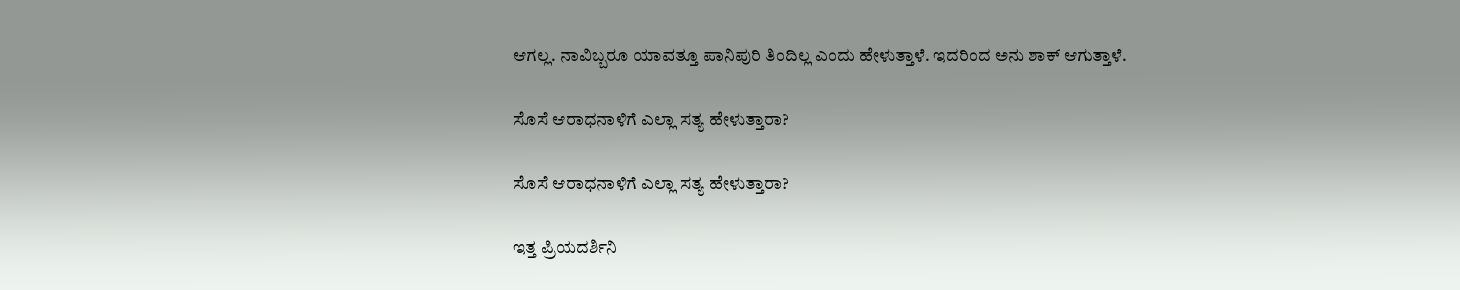ಆಗಲ್ಲ. ನಾವಿಬ್ಬರೂ ಯಾವತ್ತೂ ಪಾನಿಪುರಿ ತಿಂದಿಲ್ಲ ಎಂದು ಹೇಳುತ್ತಾಳೆ. ಇದರಿಂದ ಅನು ಶಾಕ್ ಆಗುತ್ತಾಳೆ.

ಸೊಸೆ ಆರಾಧನಾಳಿಗೆ ಎಲ್ಲಾ ಸತ್ಯ ಹೇಳುತ್ತಾರಾ?

ಸೊಸೆ ಆರಾಧನಾಳಿಗೆ ಎಲ್ಲಾ ಸತ್ಯ ಹೇಳುತ್ತಾರಾ?

ಇತ್ತ ಪ್ರಿಯದರ್ಶಿನಿ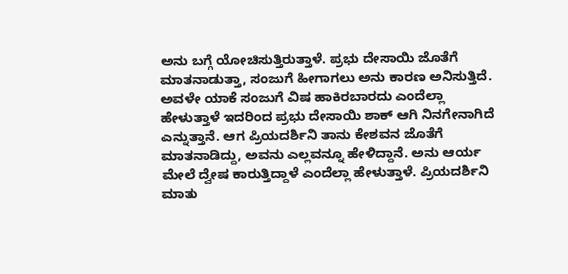ಅನು ಬಗ್ಗೆ ಯೋಚಿಸುತ್ತಿರುತ್ತಾಳೆ. ಪ್ರಭು ದೇಸಾಯಿ ಜೊತೆಗೆ ಮಾತನಾಡುತ್ತಾ, ಸಂಜುಗೆ ಹೀಗಾಗಲು ಅನು ಕಾರಣ ಅನಿಸುತ್ತಿದೆ. ಅವಳೇ ಯಾಕೆ ಸಂಜುಗೆ ವಿಷ ಹಾಕಿರಬಾರದು ಎಂದೆಲ್ಲಾ ಹೇಳುತ್ತಾಳೆ ಇದರಿಂದ ಪ್ರಭು ದೇಸಾಯಿ ಶಾಕ್ ಆಗಿ ನಿನಗೇನಾಗಿದೆ ಎನ್ನುತ್ತಾನೆ. ಆಗ ಪ್ರಿಯದರ್ಶಿನಿ ತಾನು ಕೇಶವನ ಜೊತೆಗೆ ಮಾತನಾಡಿದ್ದು, ಅವನು ಎಲ್ಲವನ್ನೂ ಹೇಳಿದ್ದಾನೆ. ಅನು ಆರ್ಯ ಮೇಲೆ ದ್ವೇಷ ಕಾರುತ್ತಿದ್ದಾಳೆ ಎಂದೆಲ್ಲಾ ಹೇಳುತ್ತಾಳೆ. ಪ್ರಿಯದರ್ಶಿನಿ ಮಾತು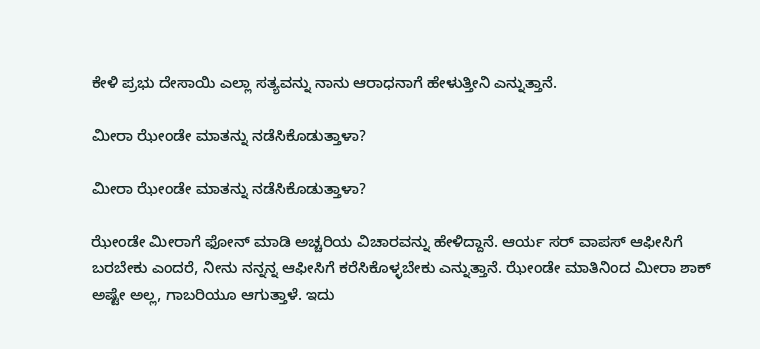ಕೇಳಿ ಪ್ರಭು ದೇಸಾಯಿ ಎಲ್ಲಾ ಸತ್ಯವನ್ನು ನಾನು ಆರಾಧನಾಗೆ ಹೇಳುತ್ತೀನಿ ಎನ್ನುತ್ತಾನೆ.

ಮೀರಾ ಝೇಂಡೇ ಮಾತನ್ನು ನಡೆಸಿಕೊಡುತ್ತಾಳಾ?

ಮೀರಾ ಝೇಂಡೇ ಮಾತನ್ನು ನಡೆಸಿಕೊಡುತ್ತಾಳಾ?

ಝೇಂಡೇ ಮೀರಾಗೆ ಫೋನ್ ಮಾಡಿ ಅಚ್ಚರಿಯ ವಿಚಾರವನ್ನು ಹೇಳಿದ್ದಾನೆ. ಆರ್ಯ ಸರ್ ವಾಪಸ್ ಆಫೀಸಿಗೆ ಬರಬೇಕು ಎಂದರೆ, ನೀನು ನನ್ನನ್ನ ಆಫೀಸಿಗೆ ಕರೆಸಿಕೊಳ್ಳಬೇಕು ಎನ್ನುತ್ತಾನೆ. ಝೇಂಡೇ ಮಾತಿನಿಂದ ಮೀರಾ ಶಾಕ್ ಅಷ್ಟೇ ಅಲ್ಲ, ಗಾಬರಿಯೂ ಆಗುತ್ತಾಳೆ. ಇದು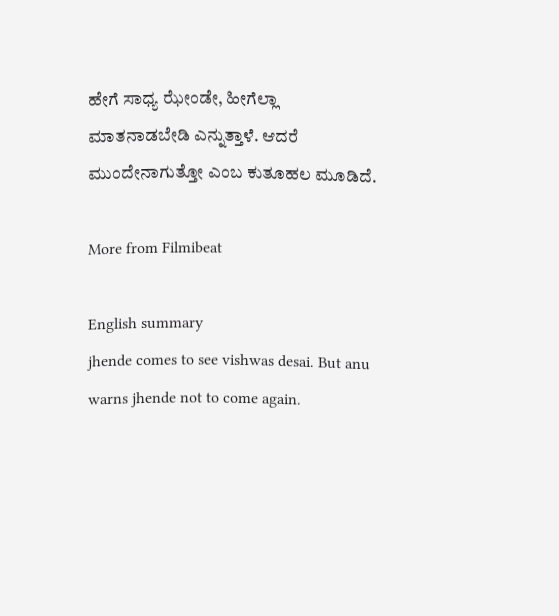ಹೇಗೆ ಸಾಧ್ಯ ಝೇಂಡೇ, ಹೀಗೆಲ್ಲಾ ಮಾತನಾಡಬೇಡಿ ಎನ್ನುತ್ತಾಳೆ. ಆದರೆ ಮುಂದೇನಾಗುತ್ತೋ ಎಂಬ ಕುತೂಹಲ ಮೂಡಿದೆ.

More from Filmibeat

English summary
jhende comes to see vishwas desai. But anu warns jhende not to come again.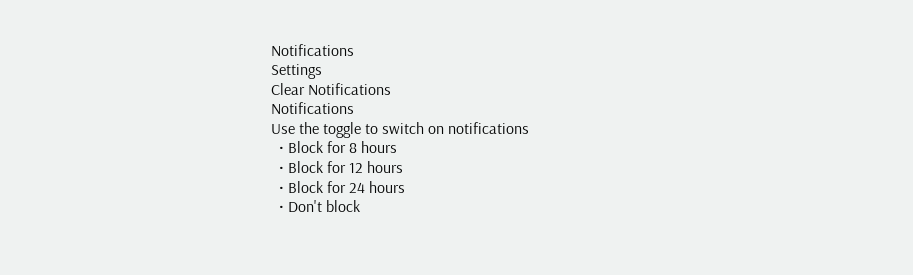Notifications
Settings
Clear Notifications
Notifications
Use the toggle to switch on notifications
  • Block for 8 hours
  • Block for 12 hours
  • Block for 24 hours
  • Don't block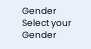Gender
Select your Gender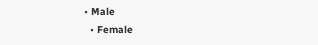• Male
  • Female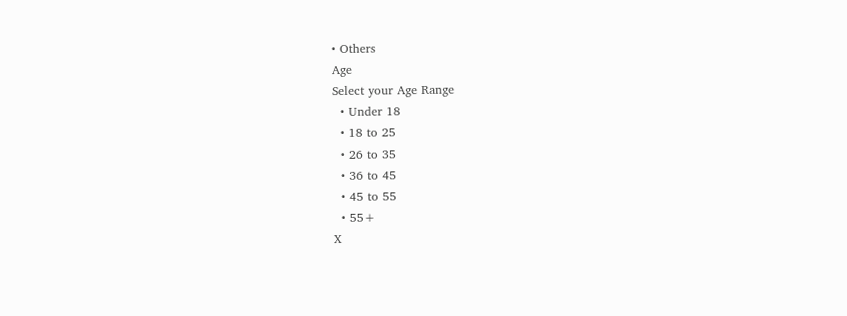• Others
Age
Select your Age Range
  • Under 18
  • 18 to 25
  • 26 to 35
  • 36 to 45
  • 45 to 55
  • 55+
X